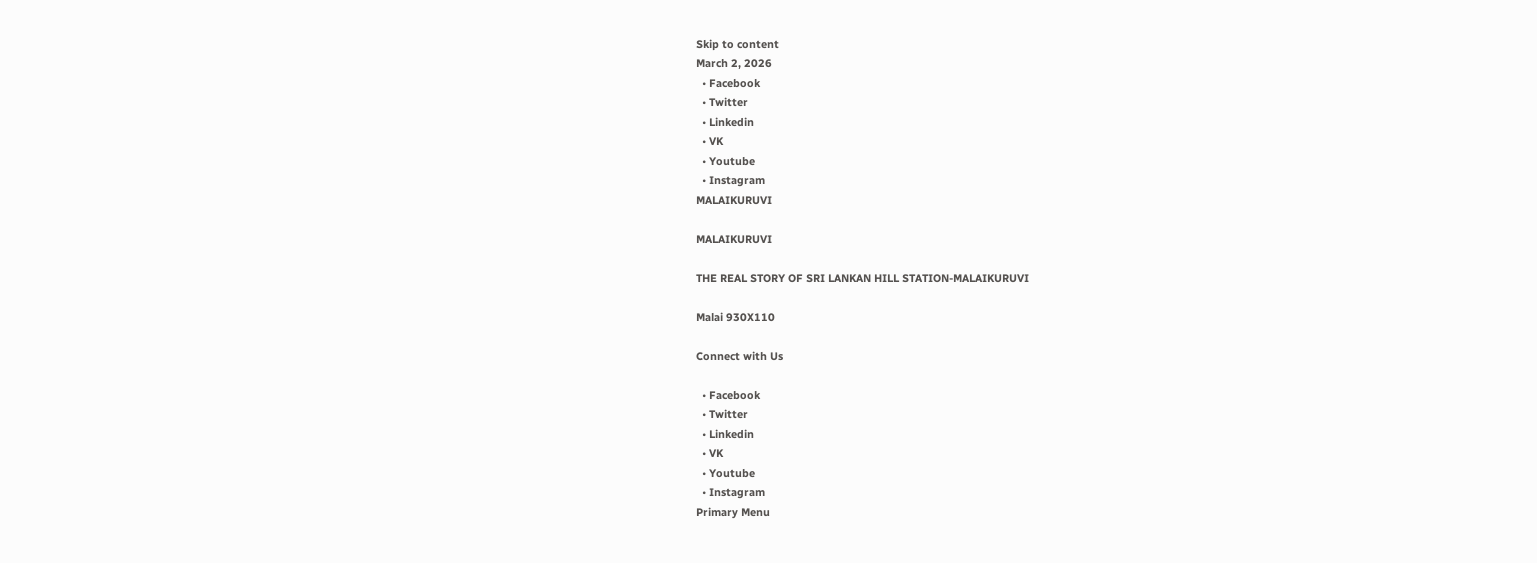Skip to content
March 2, 2026
  • Facebook
  • Twitter
  • Linkedin
  • VK
  • Youtube
  • Instagram
MALAIKURUVI

MALAIKURUVI

THE REAL STORY OF SRI LANKAN HILL STATION-MALAIKURUVI

Malai 930X110

Connect with Us

  • Facebook
  • Twitter
  • Linkedin
  • VK
  • Youtube
  • Instagram
Primary Menu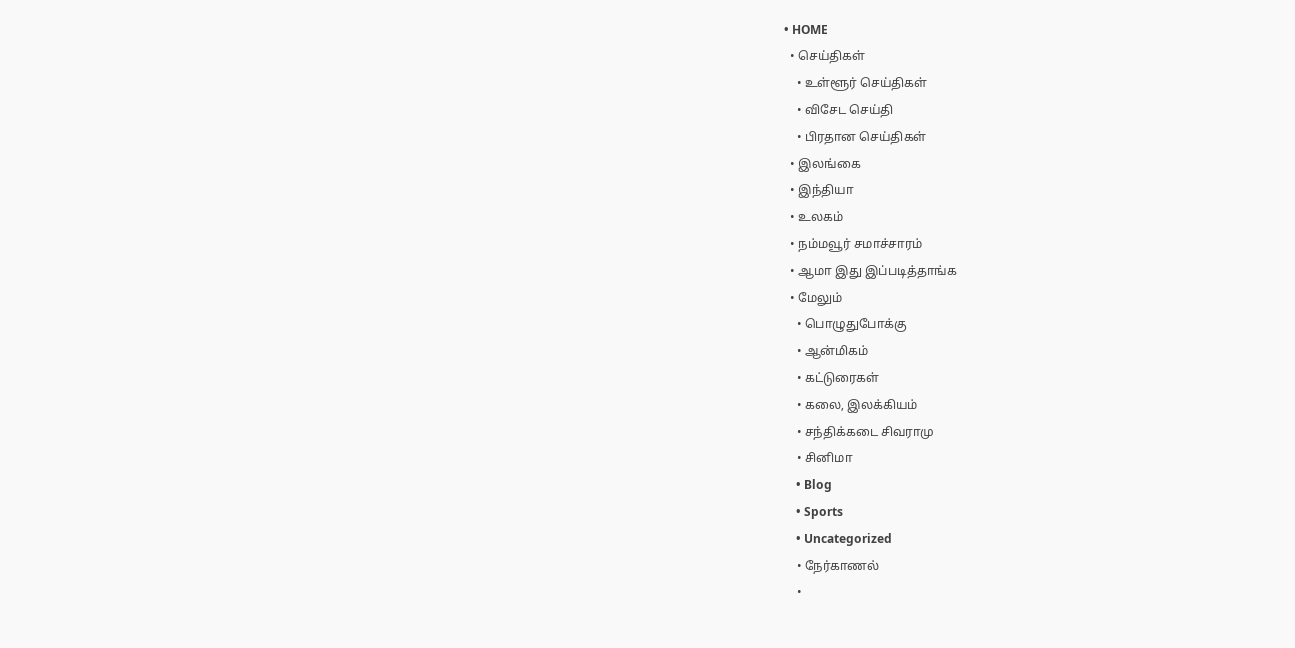• HOME
  • செய்திகள்
    • உள்ளூர் செய்திகள்
    • விசேட செய்தி
    • பிரதான செய்திகள்
  • இலங்கை
  • இந்தியா
  • உலகம்
  • நம்மவூர் சமாச்சாரம்
  • ஆமா இது இப்படித்தாங்க
  • மேலும்
    • பொழுதுபோக்கு
    • ஆன்மிகம்
    • கட்டுரைகள்
    • கலை, இலக்கியம்
    • சந்திக்கடை சிவராமு
    • சினிமா
    • Blog
    • Sports
    • Uncategorized
    • நேர்காணல்
    •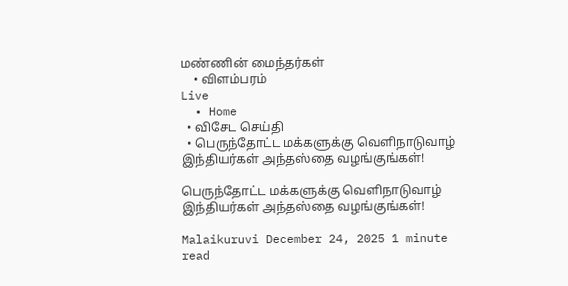மண்ணின் மைந்தர்கள்
    • விளம்பரம்
Live
  • Home
  • விசேட செய்தி
  • பெருந்தோட்ட மக்களுக்கு வெளிநாடுவாழ் இந்தியர்கள் அந்தஸ்தை வழங்குங்கள்!

பெருந்தோட்ட மக்களுக்கு வெளிநாடுவாழ் இந்தியர்கள் அந்தஸ்தை வழங்குங்கள்!

Malaikuruvi December 24, 2025 1 minute read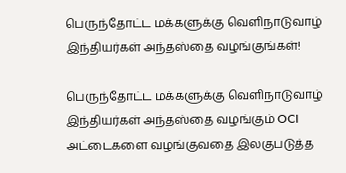பெருந்தோட்ட மக்களுக்கு வெளிநாடுவாழ் இந்தியர்கள் அந்தஸ்தை வழங்குங்கள்!

பெருந்தோட்ட மக்களுக்கு வெளிநாடுவாழ் இந்தியர்கள் அந்தஸ்தை வழங்கும் OCI அட்டைகளை வழங்குவதை இலகுபடுத்த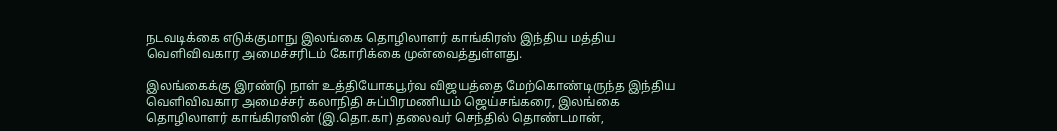நடவடிக்கை எடுக்குமாநு இலங்கை தொழிலாளர் காங்கிரஸ் இந்திய மத்திய வெளிவிவகார அமைச்சரிடம் கோரிக்கை முன்வைத்துள்ளது.

இலங்கைக்கு இரண்டு நாள் உத்தியோகபூர்வ விஜயத்தை மேற்கொண்டிருந்த இந்திய வெளிவிவகார அமைச்சர் கலாநிதி சுப்பிரமணியம் ஜெய்சங்கரை, இலங்கை தொழிலாளர் காங்கிரஸின் (இ.தொ.கா) தலைவர் செந்தில் தொண்டமான்,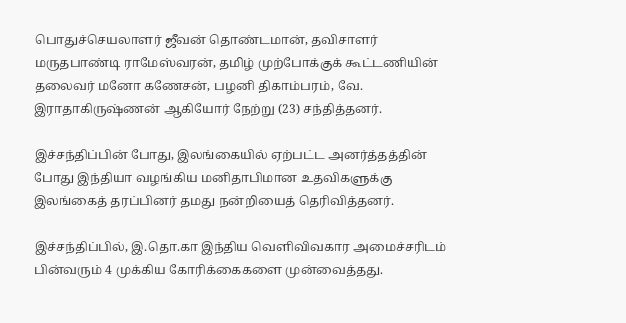பொதுச்செயலாளர் ஜீவன் தொண்டமான், தவிசாளர் மருதபாண்டி ராமேஸ்வரன், தமிழ் முற்போக்குக் கூட்டணியின் தலைவர் மனோ கணேசன், பழனி திகாம்பரம், வே. இராதாகிருஷ்ணன் ஆகியோர் நேற்று (23) சந்தித்தனர்.

இச்சந்திப்பின் போது, இலங்கையில் ஏற்பட்ட அனர்த்தத்தின் போது இந்தியா வழங்கிய மனிதாபிமான உதவிகளுக்கு இலங்கைத் தரப்பினர் தமது நன்றியைத் தெரிவித்தனர்.

இச்சந்திப்பில், இ.தொ.கா இந்திய வெளிவிவகார அமைச்சரிடம் பின்வரும் 4 முக்கிய கோரிக்கைகளை முன்வைத்தது.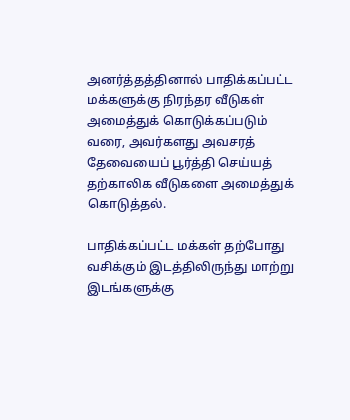அனர்த்தத்தினால் பாதிக்கப்பட்ட மக்களுக்கு நிரந்தர வீடுகள் அமைத்துக் கொடுக்கப்படும் வரை, அவர்களது அவசரத் தேவையைப் பூர்த்தி செய்யத் தற்காலிக வீடுகளை அமைத்துக் கொடுத்தல்.

பாதிக்கப்பட்ட மக்கள் தற்போது வசிக்கும் இடத்திலிருந்து மாற்று இடங்களுக்கு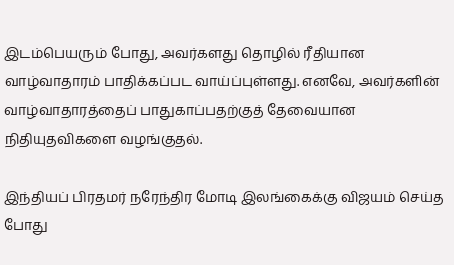இடம்பெயரும் போது, அவர்களது தொழில் ரீதியான வாழ்வாதாரம் பாதிக்கப்பட வாய்ப்புள்ளது. எனவே, அவர்களின் வாழ்வாதாரத்தைப் பாதுகாப்பதற்குத் தேவையான நிதியுதவிகளை வழங்குதல்.

இந்தியப் பிரதமர் நரேந்திர மோடி இலங்கைக்கு விஜயம் செய்த போது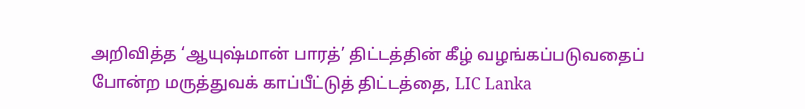அறிவித்த ‘ஆயுஷ்மான் பாரத்’ திட்டத்தின் கீழ் வழங்கப்படுவதைப் போன்ற மருத்துவக் காப்பீட்டுத் திட்டத்தை, LIC Lanka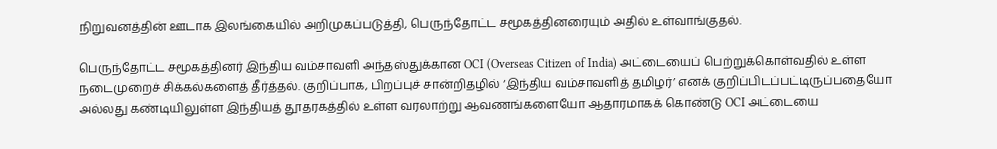நிறுவனத்தின் ஊடாக இலங்கையில் அறிமுகப்படுத்தி, பெருந்தோட்ட சமூகத்தினரையும் அதில் உள்வாங்குதல்.

பெருந்தோட்ட சமூகத்தினர் இந்திய வம்சாவளி அந்தஸ்துக்கான OCI (Overseas Citizen of India) அட்டையைப் பெற்றுக்கொள்வதில் உள்ள நடைமுறைச் சிக்கல்களைத் தீர்த்தல். குறிப்பாக, பிறப்புச் சான்றிதழில் ‘இந்திய வம்சாவளித் தமிழர்’ எனக் குறிப்பிடப்பட்டிருப்பதையோ அல்லது கண்டியிலுள்ள இந்தியத் தூதரகத்தில் உள்ள வரலாற்று ஆவணங்களையோ ஆதாரமாகக் கொண்டு OCI அட்டையை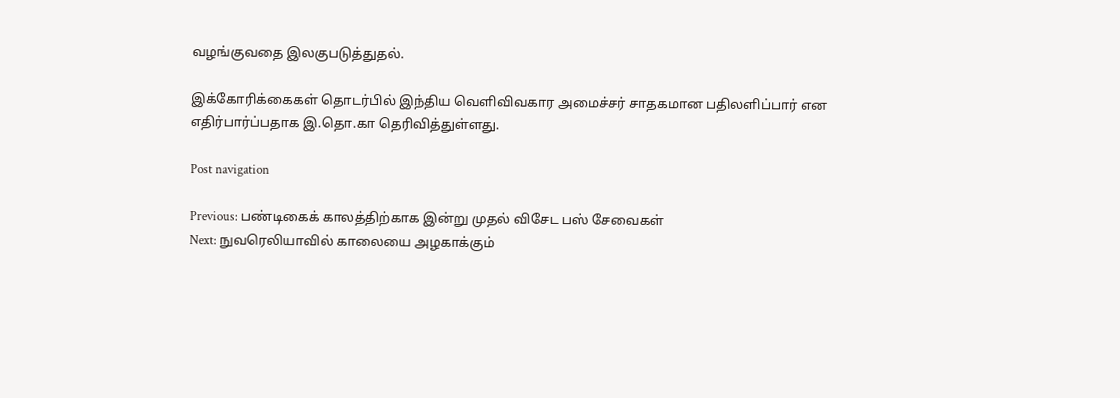வழங்குவதை இலகுபடுத்துதல்.

இக்கோரிக்கைகள் தொடர்பில் இந்திய வெளிவிவகார அமைச்சர் சாதகமான பதிலளிப்பார் என எதிர்பார்ப்பதாக இ.தொ.கா தெரிவித்துள்ளது.

Post navigation

Previous: பண்டிகைக் காலத்திற்காக இன்று முதல் விசேட பஸ் சேவைகள்
Next: நுவரெலியாவில் காலையை அழகாக்கும்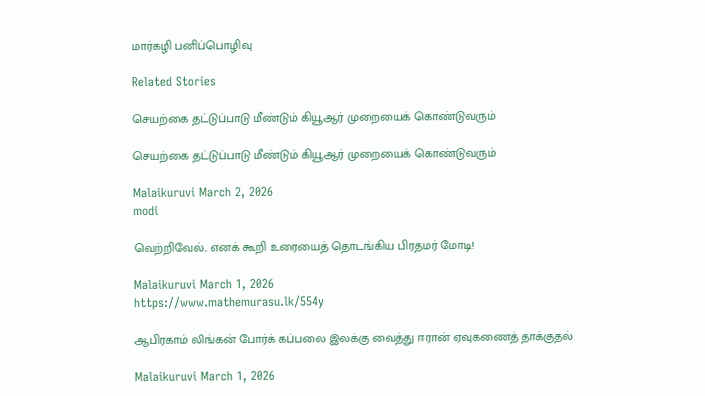மார்கழி பனிப்பொழிவு

Related Stories

செயற்கை தட்டுப்பாடு மீண்டும் கியூஆர் முறையைக் கொண்டுவரும்

செயற்கை தட்டுப்பாடு மீண்டும் கியூஆர் முறையைக் கொண்டுவரும்

Malaikuruvi March 2, 2026
modi

வெற்றிவேல்.. எனக் கூறி உரையைத் தொடங்கிய பிரதமர் மோடி!

Malaikuruvi March 1, 2026
https://www.mathemurasu.lk/554y

ஆபிரகாம் லிங்கன் போர்க் கப்பலை இலக்கு வைத்து ஈரான் ஏவுகணைத் தாக்குதல்

Malaikuruvi March 1, 2026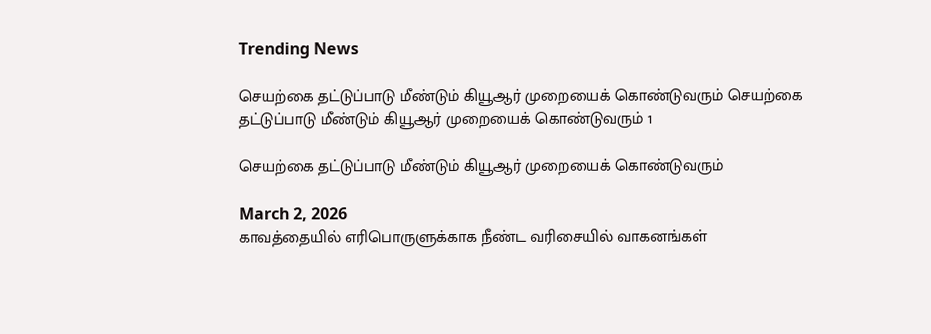Trending News

செயற்கை தட்டுப்பாடு மீண்டும் கியூஆர் முறையைக் கொண்டுவரும் செயற்கை தட்டுப்பாடு மீண்டும் கியூஆர் முறையைக் கொண்டுவரும் 1

செயற்கை தட்டுப்பாடு மீண்டும் கியூஆர் முறையைக் கொண்டுவரும்

March 2, 2026
காவத்தையில் எரிபொருளுக்காக நீண்ட வரிசையில் வாகனங்கள்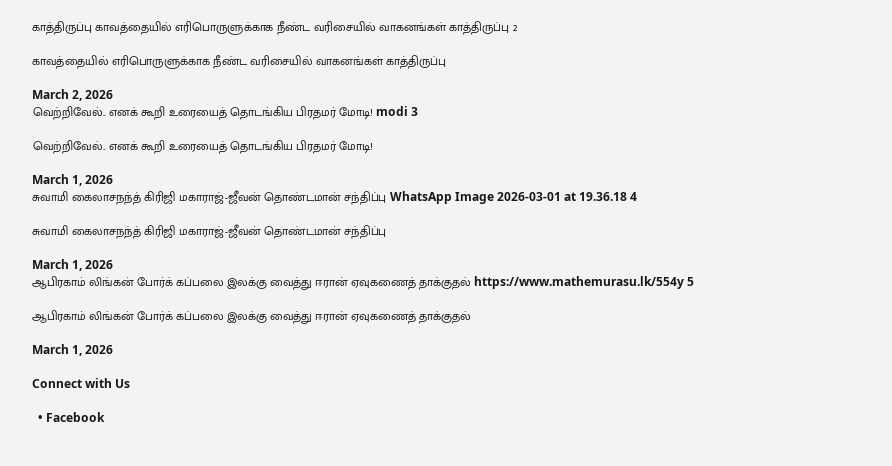காத்திருப்பு காவத்தையில் எரிபொருளுக்காக நீண்ட வரிசையில் வாகனங்கள் காத்திருப்பு 2

காவத்தையில் எரிபொருளுக்காக நீண்ட வரிசையில் வாகனங்கள் காத்திருப்பு

March 2, 2026
வெற்றிவேல்.. எனக் கூறி உரையைத் தொடங்கிய பிரதமர் மோடி! modi 3

வெற்றிவேல்.. எனக் கூறி உரையைத் தொடங்கிய பிரதமர் மோடி!

March 1, 2026
சுவாமி கைலாசநந்த் கிரிஜி மகாராஜ்-ஜீவன் தொண்டமான் சந்திப்பு WhatsApp Image 2026-03-01 at 19.36.18 4

சுவாமி கைலாசநந்த் கிரிஜி மகாராஜ்-ஜீவன் தொண்டமான் சந்திப்பு

March 1, 2026
ஆபிரகாம் லிங்கன் போர்க் கப்பலை இலக்கு வைத்து ஈரான் ஏவுகணைத் தாக்குதல் https://www.mathemurasu.lk/554y 5

ஆபிரகாம் லிங்கன் போர்க் கப்பலை இலக்கு வைத்து ஈரான் ஏவுகணைத் தாக்குதல்

March 1, 2026

Connect with Us

  • Facebook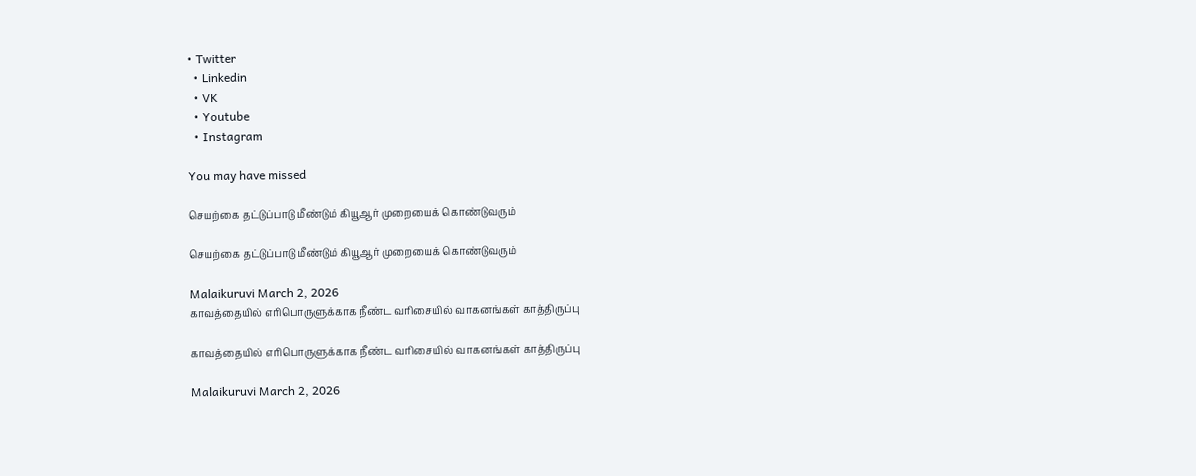• Twitter
  • Linkedin
  • VK
  • Youtube
  • Instagram

You may have missed

செயற்கை தட்டுப்பாடு மீண்டும் கியூஆர் முறையைக் கொண்டுவரும்

செயற்கை தட்டுப்பாடு மீண்டும் கியூஆர் முறையைக் கொண்டுவரும்

Malaikuruvi March 2, 2026
காவத்தையில் எரிபொருளுக்காக நீண்ட வரிசையில் வாகனங்கள் காத்திருப்பு

காவத்தையில் எரிபொருளுக்காக நீண்ட வரிசையில் வாகனங்கள் காத்திருப்பு

Malaikuruvi March 2, 2026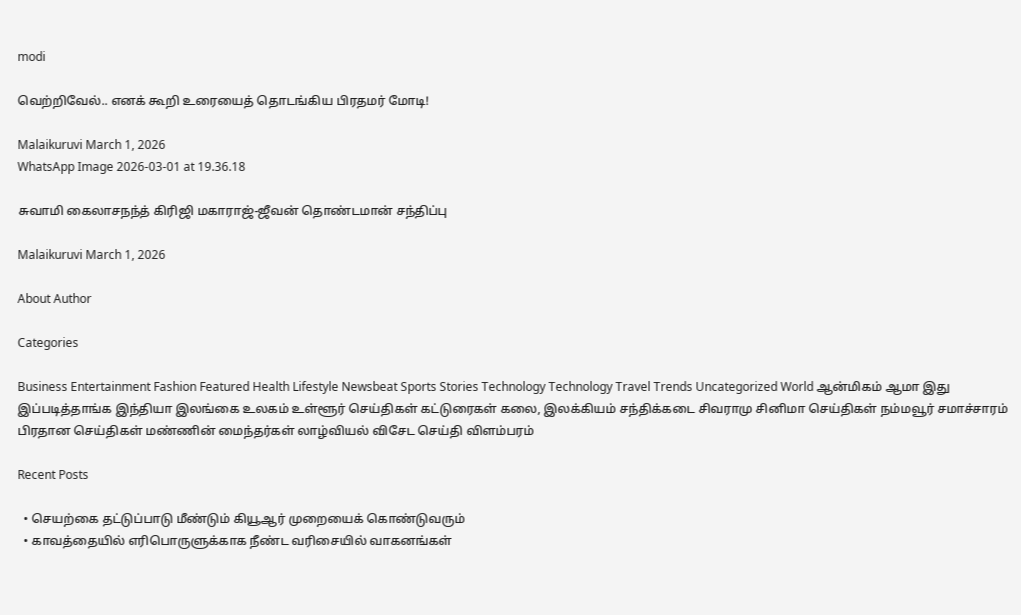modi

வெற்றிவேல்.. எனக் கூறி உரையைத் தொடங்கிய பிரதமர் மோடி!

Malaikuruvi March 1, 2026
WhatsApp Image 2026-03-01 at 19.36.18

சுவாமி கைலாசநந்த் கிரிஜி மகாராஜ்-ஜீவன் தொண்டமான் சந்திப்பு

Malaikuruvi March 1, 2026

About Author

Categories

Business Entertainment Fashion Featured Health Lifestyle Newsbeat Sports Stories Technology Technology Travel Trends Uncategorized World ஆன்மிகம் ஆமா இது இப்படித்தாங்க இந்தியா இலங்கை உலகம் உள்ளூர் செய்திகள் கட்டுரைகள் கலை, இலக்கியம் சந்திக்கடை சிவராமு சினிமா செய்திகள் நம்மவூர் சமாச்சாரம் பிரதான செய்திகள் மண்ணின் மைந்தர்கள் லாழ்வியல் விசேட செய்தி விளம்பரம்

Recent Posts

  • செயற்கை தட்டுப்பாடு மீண்டும் கியூஆர் முறையைக் கொண்டுவரும்
  • காவத்தையில் எரிபொருளுக்காக நீண்ட வரிசையில் வாகனங்கள்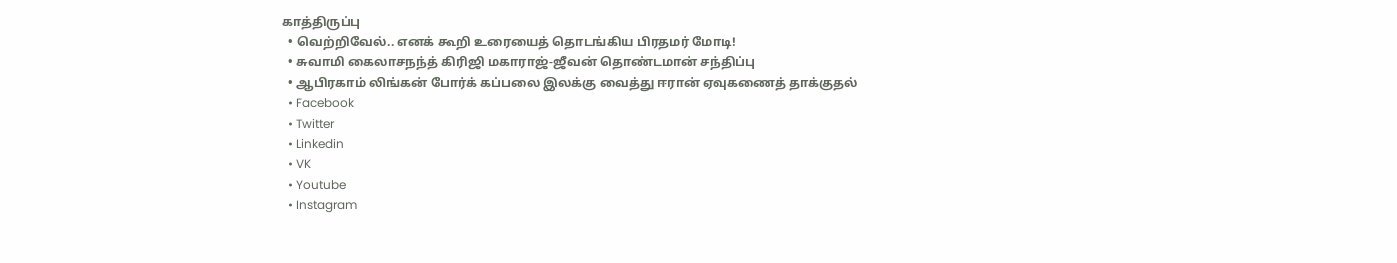காத்திருப்பு
  • வெற்றிவேல்.. எனக் கூறி உரையைத் தொடங்கிய பிரதமர் மோடி!
  • சுவாமி கைலாசநந்த் கிரிஜி மகாராஜ்-ஜீவன் தொண்டமான் சந்திப்பு
  • ஆபிரகாம் லிங்கன் போர்க் கப்பலை இலக்கு வைத்து ஈரான் ஏவுகணைத் தாக்குதல்
  • Facebook
  • Twitter
  • Linkedin
  • VK
  • Youtube
  • Instagram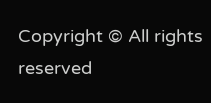Copyright © All rights reserved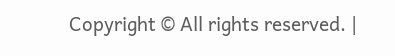Copyright © All rights reserved. |